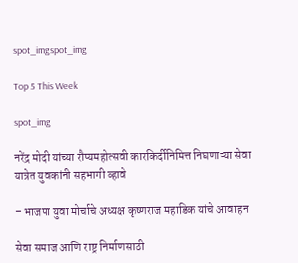spot_imgspot_img

Top 5 This Week

spot_img

नरेंद्र मोदी यांच्या रौप्यमहोत्सवी कारकिर्दीनिमित्त निघणाऱ्या सेवा यात्रेत युवकांनी सहभागी व्हावे

– भाजपा युवा मोर्चाचे अध्यक्ष कृष्णराज महाडिक यांचे आवाहन

सेवा समाज आणि राष्ट्र निर्माणसाठी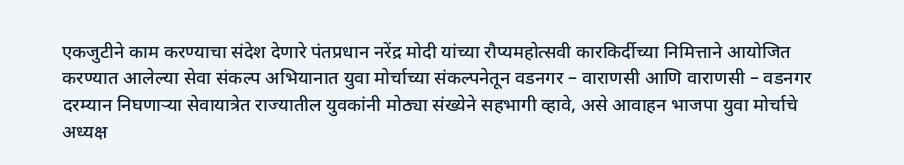एकजुटीने काम करण्याचा संदेश देणारे पंतप्रधान नरेंद्र मोदी यांच्या रौप्यमहोत्सवी कारकिर्दीच्या निमित्ताने आयोजित करण्यात आलेल्या सेवा संकल्प अभियानात युवा मोर्चाच्या संकल्पनेतून वडनगर – वाराणसी आणि वाराणसी – वडनगर दरम्यान निघणाऱ्या सेवायात्रेत राज्यातील युवकांनी मोठ्या संख्येने सहभागी व्हावे, असे आवाहन भाजपा युवा मोर्चाचे अध्यक्ष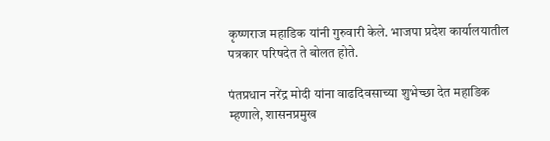कृष्णराज महाडिक यांनी गुरुवारी केले. भाजपा प्रदेश कार्यालयातील पत्रकार परिषदेत ते बोलत होते.

पंतप्रधान नरेंद्र मोदी यांना वाढदिवसाच्या शुभेच्छा देत महाडिक म्हणाले, शासनप्रमुख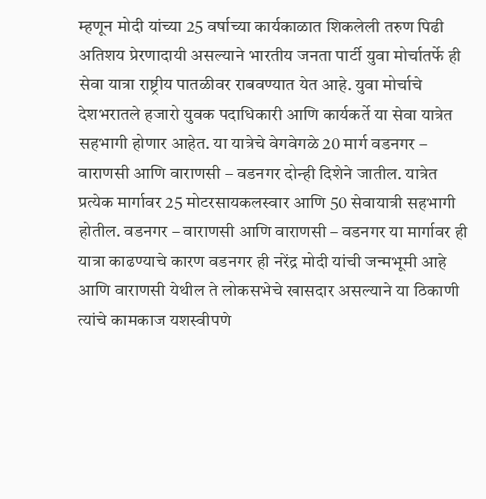म्हणून मोदी यांच्या 25 वर्षाच्या कार्यकाळात शिकलेली तरुण पिढी अतिशय प्रेरणादायी असल्याने भारतीय जनता पार्टी युवा मोर्चातर्फे ही सेवा यात्रा राष्ट्रीय पातळीवर राबवण्यात येत आहे. युवा मोर्चाचे देशभरातले हजारो युवक पदाधिकारी आणि कार्यकर्ते या सेवा यात्रेत सहभागी होणार आहेत. या यात्रेचे वेगवेगळे 20 मार्ग वडनगर – वाराणसी आणि वाराणसी – वडनगर दोन्ही दिशेने जातील. यात्रेत प्रत्येक मार्गावर 25 मोटरसायकलस्वार आणि 50 सेवायात्री सहभागी होतील. वडनगर – वाराणसी आणि वाराणसी – वडनगर या मार्गावर ही यात्रा काढण्याचे कारण वडनगर ही नरेंद्र मोदी यांची जन्मभूमी आहे आणि वाराणसी येथील ते लोकसभेचे खासदार असल्याने या ठिकाणी त्यांचे कामकाज यशस्वीपणे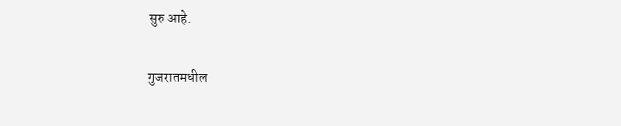सुरु आहे.

गुजरातमधील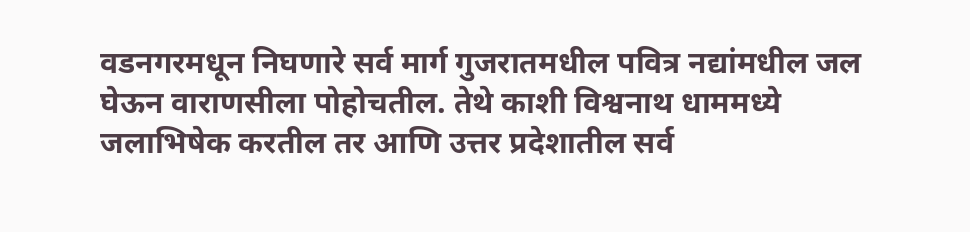वडनगरमधून निघणारे सर्व मार्ग गुजरातमधील पवित्र नद्यांमधील जल घेऊन वाराणसीला पोहोचतील. तेथे काशी विश्वनाथ धाममध्ये जलाभिषेक करतील तर आणि उत्तर प्रदेशातील सर्व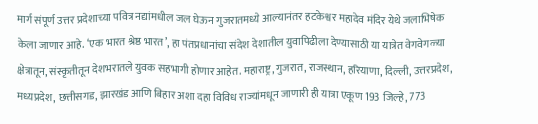मार्ग संपूर्ण उत्तर प्रदेशाच्या पवित्र नद्यांमधील जल घेऊन गुजरातमध्ये आल्यानंतर हटकेश्वर महादेव मंदिर येथे जलाभिषेक केला जाणार आहे. ‘एक भारत श्रेष्ठ भारत’, हा पंतप्रधानांचा संदेश देशातील युवापिढीला देण्यासाठी या यात्रेत वेगवेगळ्या क्षेत्रातून, संस्कृतीतून देशभरातले युवक सहभागी होणार आहेत. महाराष्ट्र, गुजरात, राजस्थान, हरियाणा, दिल्ली, उत्तरप्रदेश, मध्यप्रदेश, छत्तीसगड, झारखंड आणि बिहार अशा दहा विविध राज्यांमधून जाणारी ही यात्रा एकूण 193 जिल्हे, 773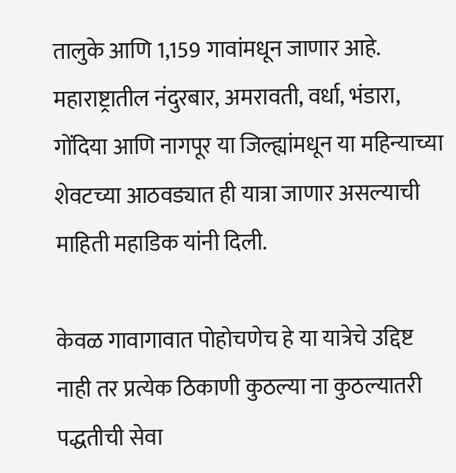तालुके आणि 1,159 गावांमधून जाणार आहे. महाराष्ट्रातील नंदुरबार, अमरावती, वर्धा, भंडारा, गोंदिया आणि नागपूर या जिल्ह्यांमधून या महिन्याच्या शेवटच्या आठवड्यात ही यात्रा जाणार असल्याची माहिती महाडिक यांनी दिली.

केवळ गावागावात पोहोचणेच हे या यात्रेचे उद्दिष्ट नाही तर प्रत्येक ठिकाणी कुठल्या ना कुठल्यातरी पद्धतीची सेवा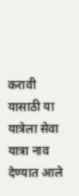करावी यासाठी या यात्रेला सेवा यात्रा नाव देण्यात आले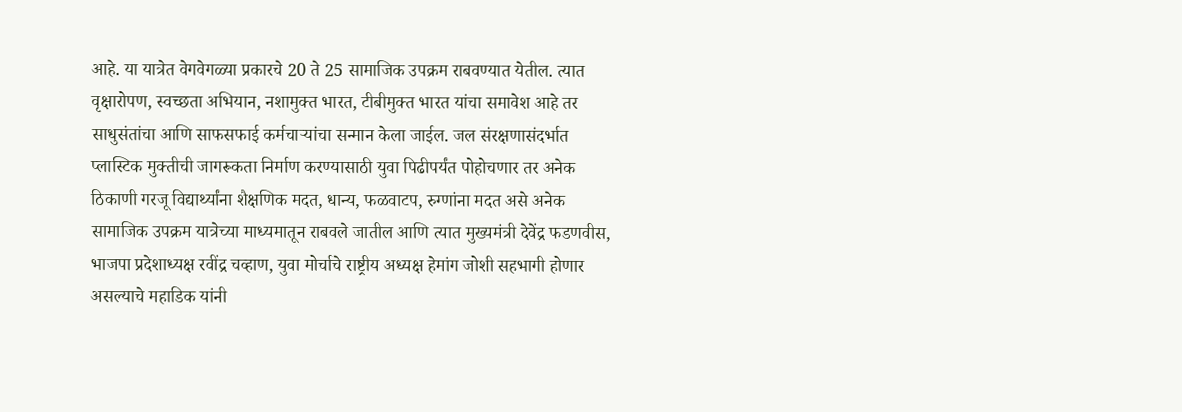आहे. या यात्रेत वेगवेगळ्या प्रकारचे 20 ते 25 सामाजिक उपक्रम राबवण्यात येतील. त्यात वृक्षारोपण, स्वच्छता अभियान, नशामुक्त भारत, टीबीमुक्त भारत यांचा समावेश आहे तर साधुसंतांचा आणि साफसफाई कर्मचाऱ्यांचा सन्मान केला जाईल. जल संरक्षणासंदर्भात प्लास्टिक मुक्तीची जागरूकता निर्माण करण्यासाठी युवा पिढीपर्यंत पोहोचणार तर अनेक ठिकाणी गरजू विद्यार्थ्यांना शैक्षणिक मदत, धान्य, फळवाटप, रुग्णांना मदत असे अनेक सामाजिक उपक्रम यात्रेच्या माध्यमातून राबवले जातील आणि त्यात मुख्यमंत्री देवेंद्र फडणवीस, भाजपा प्रदेशाध्यक्ष रवींद्र चव्हाण, युवा मोर्चाचे राष्ट्रीय अध्यक्ष हेमांग जोशी सहभागी होणार असल्याचे महाडिक यांनी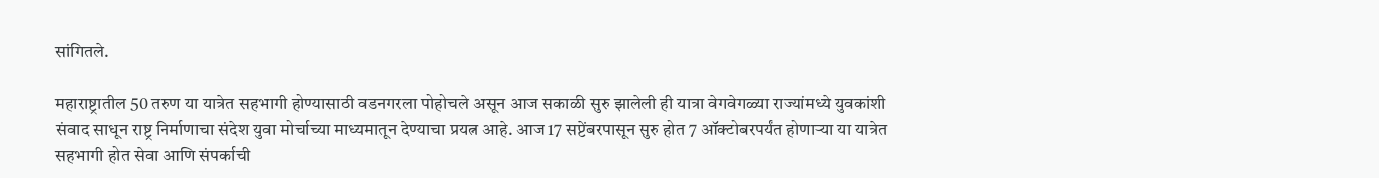सांगितले.

महाराष्ट्रातील 50 तरुण या यात्रेत सहभागी होण्यासाठी वडनगरला पोहोचले असून आज सकाळी सुरु झालेली ही यात्रा वेगवेगळ्या राज्यांमध्ये युवकांशी संवाद साधून राष्ट्र निर्माणाचा संदेश युवा मोर्चाच्या माध्यमातून देण्याचा प्रयत्न आहे. आज 17 सप्टेंबरपासून सुरु होत 7 ऑक्टोबरपर्यंत होणाऱ्या या यात्रेत सहभागी होत सेवा आणि संपर्काची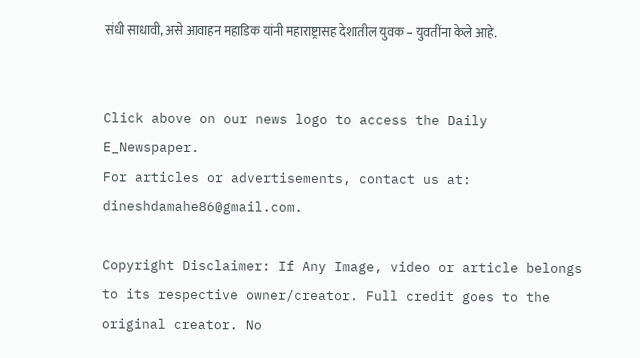संधी साधावी, असे आवाहन महाडिक यांनी महाराष्ट्रासह देशातील युवक – युवतींना केले आहे.


Click above on our news logo to access the Daily E_Newspaper.
For articles or advertisements, contact us at: dineshdamahe86@gmail.com.

Copyright Disclaimer: If Any Image, video or article belongs to its respective owner/creator. Full credit goes to the original creator. No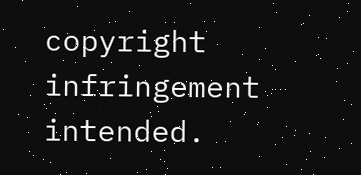copyright infringement intended.